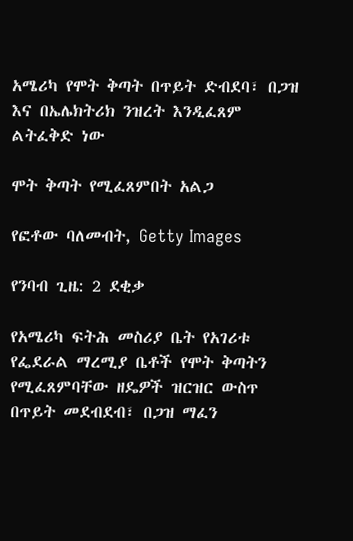አሜሪካ የሞት ቅጣት በጥይት ድብደባ፣ በጋዝ እና በኤሌክትሪክ ንዝረት እንዲፈጸም ልትፈቅድ ነው

ሞት ቅጣት የሚፈጸምበት አልጋ

የፎቶው ባለመብት, Getty Images

የንባብ ጊዜ: 2 ደቂቃ

የአሜሪካ ፍትሕ መስሪያ ቤት የአገሪቱ የፌደራል ማረሚያ ቤቶች የሞት ቅጣትን የሚፈጸምባቸው ዘዴዎች ዝርዝር ውስጥ በጥይት መደብደብ፣ በጋዝ ማፈን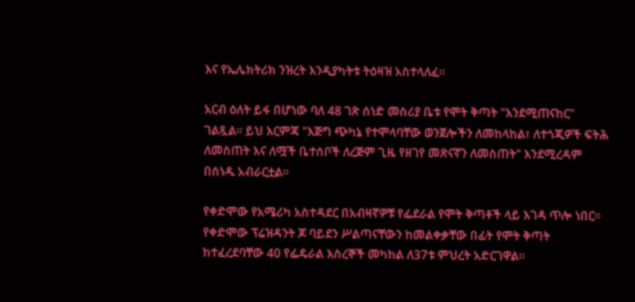እና የኤሌክትሪክ ንዝረት እንዲያካትቱ ትዕዛዝ አስተላለፈ።

አርብ ዕለት ይፋ በሆነው ባለ 48 ገጽ ሰነድ መስሪያ ቤቱ የሞት ቅጣት "እንደሚጠናከር" ገልጿል። ይህ እርምጃ "እጅግ ጭካኔ የተሞላባቸው ወንጀሎችን ለመከላከል፣ ለተጎጂዎች ፍትሕ ለመስጠት እና ለሟች ቤተሰቦች ለረጅም ጊዜ የዘገየ መጽናኛን ለመስጠት" እንደሚረዳም በሰነዱ አብራርቷል።

የቀድሞው የአሜሪካ አስተዳደር በአብዛኛዎቹ የፌደራል የሞት ቅጣቶች ላይ እገዳ ጥሎ ነበር። የቀድሞው ፕሬዝዳንት ጆ ባይደን ሥልጣናቸውን ከመልቀቃቸው በፊት የሞት ቅጣት ከተፈረደባቸው 40 የፌዴራል እስረኞች መካከል ለ37ቱ ምህረት አድርገዋል።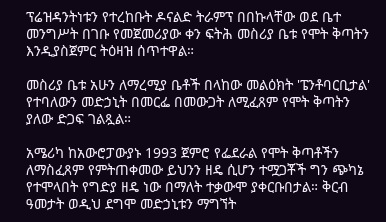ፕሬዝዳንትነቱን የተረከቡት ዶናልድ ትራምፕ በበኩላቸው ወደ ቤተ መንግሥት በገቡ የመጀመሪያው ቀን ፍትሕ መስሪያ ቤቱ የሞት ቅጣትን እንዲያስጀምር ትዕዛዝ ሰጥተዋል።

መስሪያ ቤቱ አሁን ለማረሚያ ቤቶች በላከው መልዕክት 'ፔንቶባርቢታል' የተባለውን መድኃኒት በመርፌ በመውጋት ለሚፈጸም የሞት ቅጣትን ያለው ድጋፍ ገልጿል።

አሜሪካ ከአውሮፓውያኑ 1993 ጀምሮ የፌደራል የሞት ቅጣቶችን ለማስፈጸም የምትጠቀመው ይህንን ዘዴ ሲሆን ተሟጋቾች ግን ጭካኔ የተሞላበት የግድያ ዘዴ ነው በማለት ተቃውሞ ያቀርቡበታል። ቅርብ ዓመታት ወዲህ ደግሞ መድኃኒቱን ማግኘት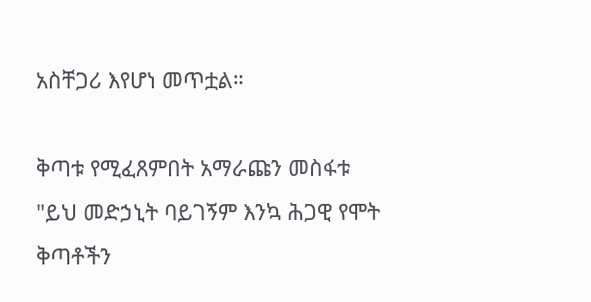አስቸጋሪ እየሆነ መጥቷል።

ቅጣቱ የሚፈጸምበት አማራጩን መስፋቱ "ይህ መድኃኒት ባይገኝም እንኳ ሕጋዊ የሞት ቅጣቶችን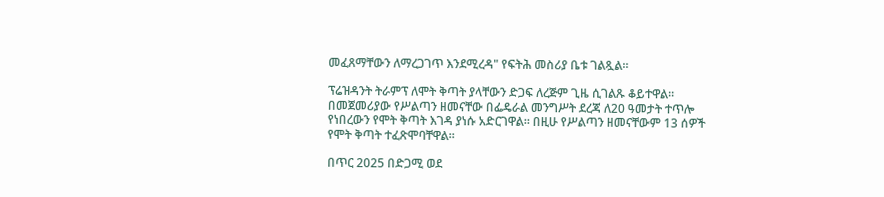መፈጸማቸውን ለማረጋገጥ እንደሚረዳ" የፍትሕ መስሪያ ቤቱ ገልጿል።

ፕሬዝዳንት ትራምፕ ለሞት ቅጣት ያላቸውን ድጋፍ ለረጅም ጊዜ ሲገልጹ ቆይተዋል። በመጀመሪያው የሥልጣን ዘመናቸው በፌዴራል መንግሥት ደረጃ ለ20 ዓመታት ተጥሎ የነበረውን የሞት ቅጣት እገዳ ያነሱ አድርገዋል። በዚሁ የሥልጣን ዘመናቸውም 13 ሰዎች የሞት ቅጣት ተፈጽሞባቸዋል።

በጥር 2025 በድጋሚ ወደ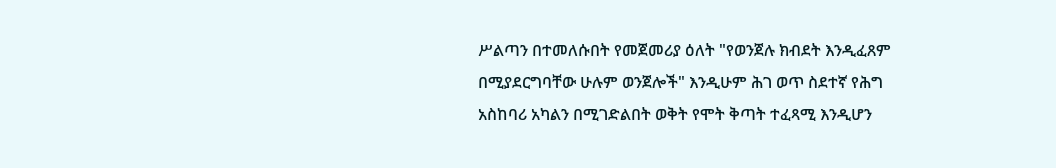ሥልጣን በተመለሱበት የመጀመሪያ ዕለት "የወንጀሉ ክብደት እንዲፈጸም በሚያደርግባቸው ሁሉም ወንጀሎች" እንዲሁም ሕገ ወጥ ስደተኛ የሕግ አስከባሪ አካልን በሚገድልበት ወቅት የሞት ቅጣት ተፈጻሚ እንዲሆን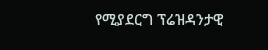የሚያደርግ ፕሬዝዳንታዊ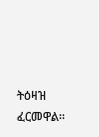ትዕዛዝ ፈርመዋል።